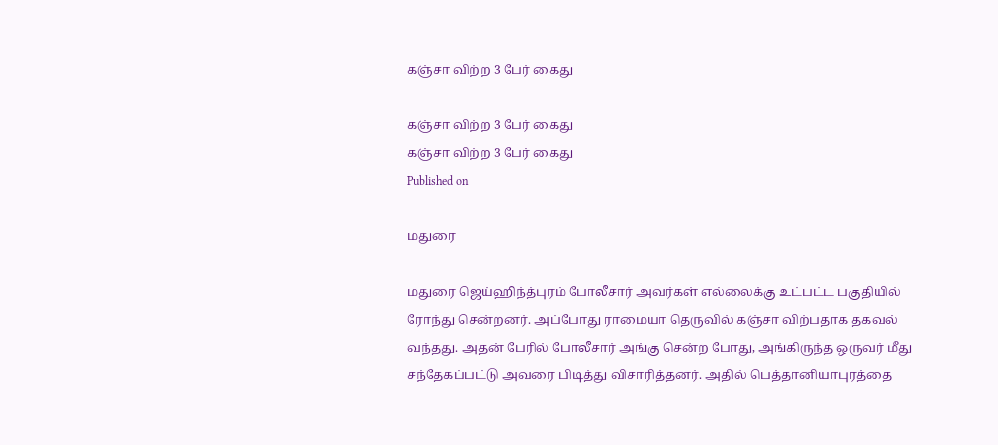கஞ்சா விற்ற 3 பேர் கைது

கஞ்சா விற்ற 3 பேர் கைது
கஞ்சா விற்ற 3 பேர் கைது
Published on

மதுரை

மதுரை ஜெய்ஹிந்த்புரம் போலீசார் அவர்கள் எல்லைக்கு உட்பட்ட பகுதியில் ரோந்து சென்றனர். அப்போது ராமையா தெருவில் கஞ்சா விற்பதாக தகவல் வந்தது. அதன் பேரில் போலீசார் அங்கு சென்ற போது, அங்கிருந்த ஒருவர் மீது சந்தேகப்பட்டு அவரை பிடித்து விசாரித்தனர். அதில் பெத்தானியாபுரத்தை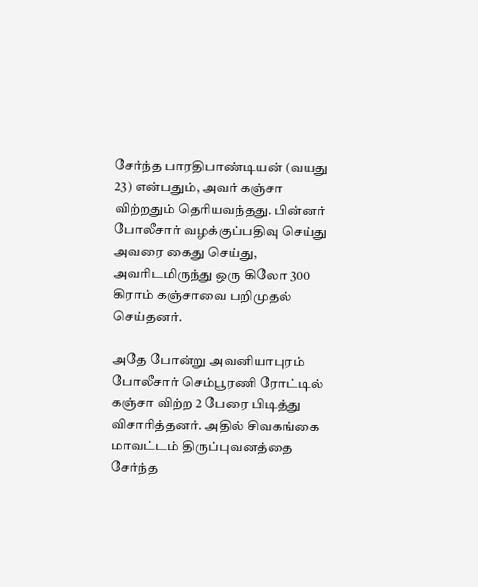சேர்ந்த பாரதிபாண்டியன் (வயது 23) என்பதும், அவர் கஞ்சா விற்றதும் தெரியவந்தது. பின்னர் போலீசார் வழக்குப்பதிவு செய்து அவரை கைது செய்து, அவரிடமிருந்து ஒரு கிலோ 300 கிராம் கஞ்சாவை பறிமுதல் செய்தனர்.

அதே போன்று அவனியாபுரம் போலீசார் செம்பூரணி ரோட்டில் கஞ்சா விற்ற 2 பேரை பிடித்து விசாரித்தனர். அதில் சிவகங்கை மாவட்டம் திருப்புவனத்தை சேர்ந்த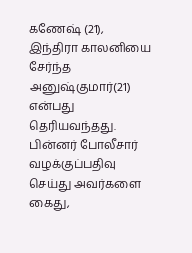கணேஷ் (21), இந்திரா காலனியை சேர்ந்த அனுஷ்குமார்(21) என்பது தெரியவந்தது. பின்னர் போலீசார் வழக்குப்பதிவு செய்து அவர்களை கைது,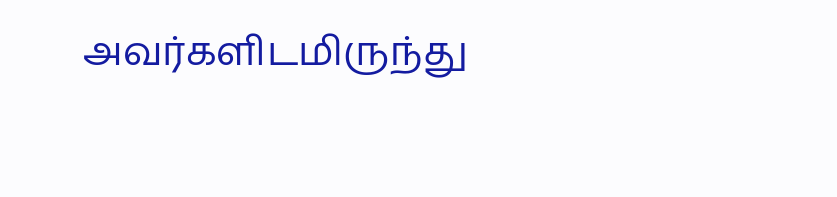அவர்களிடமிருந்து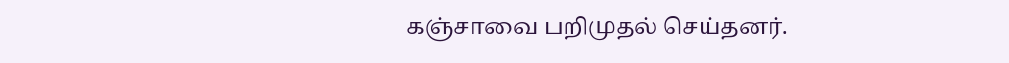கஞ்சாவை பறிமுதல் செய்தனர்.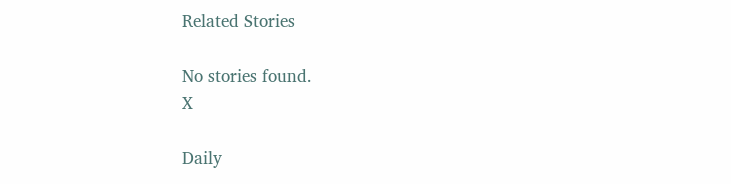Related Stories

No stories found.
X

Daily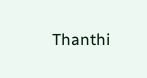Thanthi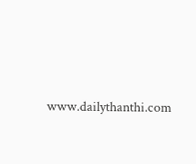www.dailythanthi.com